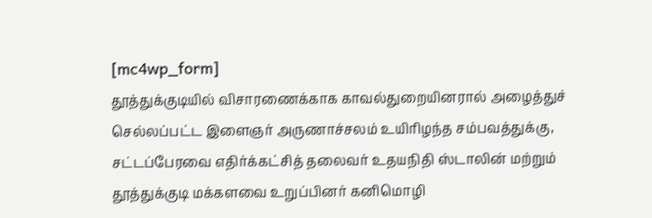[mc4wp_form]
தூத்துக்குடியில் விசாரணைக்காக காவல்துறையினரால் அழைத்துச் செல்லப்பட்ட இளைஞர் அருணாச்சலம் உயிரிழந்த சம்பவத்துக்கு, சட்டப்பேரவை எதிர்க்கட்சித் தலைவர் உதயநிதி ஸ்டாலின் மற்றும் தூத்துக்குடி மக்களவை உறுப்பினர் கனிமொழி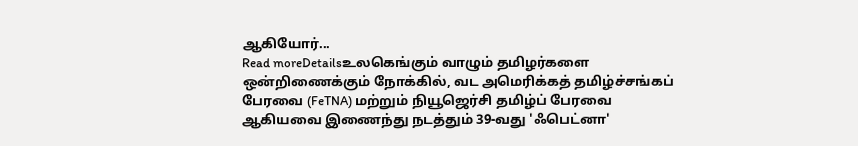ஆகியோர்...
Read moreDetailsஉலகெங்கும் வாழும் தமிழர்களை ஒன்றிணைக்கும் நோக்கில், வட அமெரிக்கத் தமிழ்ச்சங்கப் பேரவை (FeTNA) மற்றும் நியூஜெர்சி தமிழ்ப் பேரவை ஆகியவை இணைந்து நடத்தும் 39-வது 'ஃபெட்னா'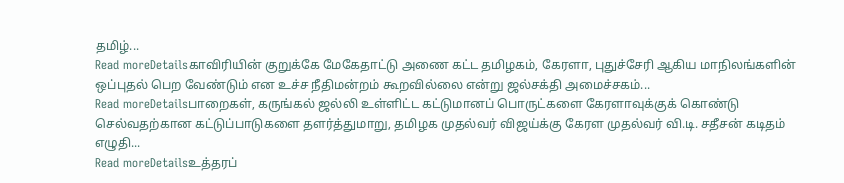தமிழ்...
Read moreDetailsகாவிரியின் குறுக்கே மேகேதாட்டு அணை கட்ட தமிழகம், கேரளா, புதுச்சேரி ஆகிய மாநிலங்களின் ஒப்புதல் பெற வேண்டும் என உச்ச நீதிமன்றம் கூறவில்லை என்று ஜல்சக்தி அமைச்சகம்...
Read moreDetailsபாறைகள், கருங்கல் ஜல்லி உள்ளிட்ட கட்டுமானப் பொருட்களை கேரளாவுக்குக் கொண்டு செல்வதற்கான கட்டுப்பாடுகளை தளர்த்துமாறு, தமிழக முதல்வர் விஜய்க்கு கேரள முதல்வர் வி.டி. சதீசன் கடிதம் எழுதி...
Read moreDetailsஉத்தரப்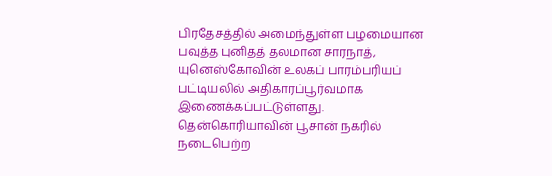பிரதேசத்தில் அமைந்துள்ள பழமையான பவுத்த புனிதத் தலமான சாரநாத், யுனெஸ்கோவின் உலகப் பாரம்பரியப் பட்டியலில் அதிகாரப்பூர்வமாக இணைக்கப்பட்டுள்ளது. தென்கொரியாவின் பூசான் நகரில் நடைபெற்ற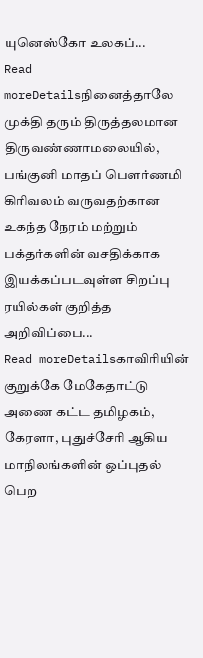யுனெஸ்கோ உலகப்...
Read moreDetailsநினைத்தாலே முக்தி தரும் திருத்தலமான திருவண்ணாமலையில், பங்குனி மாதப் பௌர்ணமி கிரிவலம் வருவதற்கான உகந்த நேரம் மற்றும் பக்தர்களின் வசதிக்காக இயக்கப்படவுள்ள சிறப்பு ரயில்கள் குறித்த அறிவிப்பை...
Read moreDetailsகாவிரியின் குறுக்கே மேகேதாட்டு அணை கட்ட தமிழகம், கேரளா, புதுச்சேரி ஆகிய மாநிலங்களின் ஒப்புதல் பெற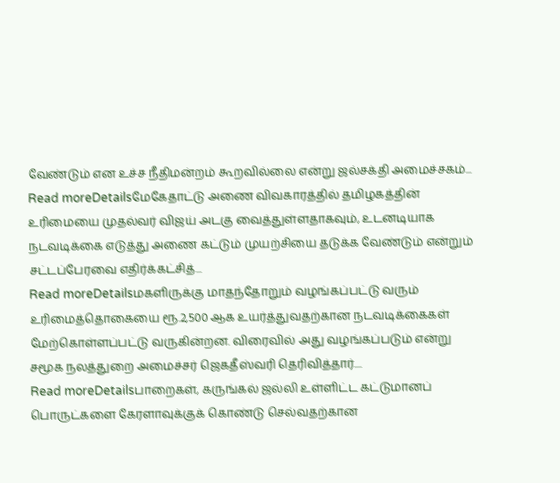வேண்டும் என உச்ச நீதிமன்றம் கூறவில்லை என்று ஜல்சக்தி அமைச்சகம்...
Read moreDetailsமேகேதாட்டு அணை விவகாரத்தில் தமிழகத்தின் உரிமையை முதல்வர் விஜய் அடகு வைத்துள்ளதாகவும், உடனடியாக நடவடிக்கை எடுத்து அணை கட்டும் முயற்சியை தடுக்க வேண்டும் என்றும் சட்டப்பேரவை எதிர்க்கட்சித்...
Read moreDetailsமகளிருக்கு மாதந்தோறும் வழங்கப்பட்டு வரும் உரிமைத்தொகையை ரூ.2,500 ஆக உயர்த்துவதற்கான நடவடிக்கைகள் மேற்கொள்ளப்பட்டு வருகின்றன. விரைவில் அது வழங்கப்படும் என்று சமூக நலத்துறை அமைச்சர் ஜெகதீஸ்வரி தெரிவித்தார்....
Read moreDetailsபாறைகள், கருங்கல் ஜல்லி உள்ளிட்ட கட்டுமானப் பொருட்களை கேரளாவுக்குக் கொண்டு செல்வதற்கான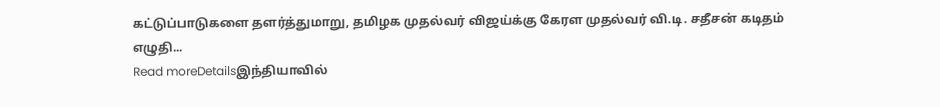கட்டுப்பாடுகளை தளர்த்துமாறு, தமிழக முதல்வர் விஜய்க்கு கேரள முதல்வர் வி.டி. சதீசன் கடிதம் எழுதி...
Read moreDetailsஇந்தியாவில்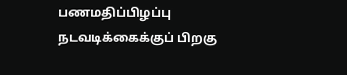பணமதிப்பிழப்பு நடவடிக்கைக்குப் பிறகு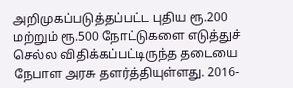அறிமுகப்படுத்தப்பட்ட புதிய ரூ.200 மற்றும் ரூ.500 நோட்டுகளை எடுத்துச் செல்ல விதிக்கப்பட்டிருந்த தடையை நேபாள அரசு தளர்த்தியுள்ளது. 2016-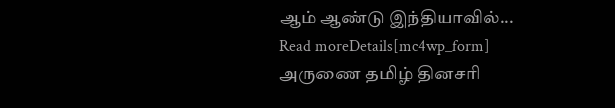ஆம் ஆண்டு இந்தியாவில்...
Read moreDetails[mc4wp_form]
அருணை தமிழ் தினசரி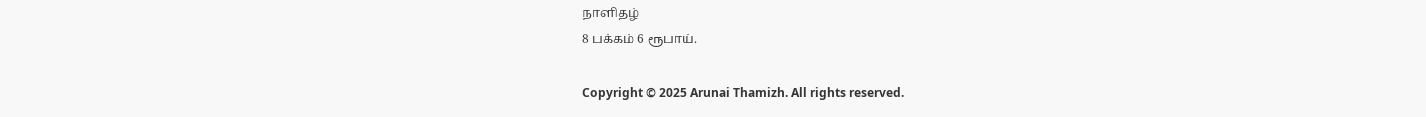நாளிதழ்
8 பக்கம் 6 ரூபாய்.

Copyright © 2025 Arunai Thamizh. All rights reserved.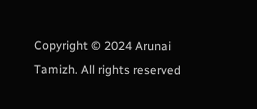Copyright © 2024 Arunai Tamizh. All rights reserved